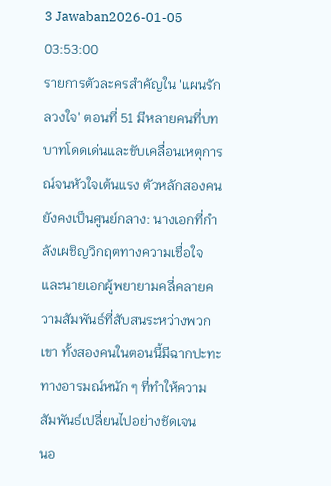3 Jawaban2026-01-05 03:53:00
รายการตัวละครสำคัญใน 'แผนรักลวงใจ' ตอนที่ 51 มีหลายคนที่บทบาทโดดเด่นและขับเคลื่อนเหตุการณ์จนหัวใจเต้นแรง ตัวหลักสองคนยังคงเป็นศูนย์กลาง: นางเอกที่กำลังเผชิญวิกฤตทางความเชื่อใจและนายเอกผู้พยายามคลี่คลายความสัมพันธ์ที่สับสนระหว่างพวกเขา ทั้งสองคนในตอนนี้มีฉากปะทะทางอารมณ์หนัก ๆ ที่ทำให้ความสัมพันธ์เปลี่ยนไปอย่างชัดเจน
นอ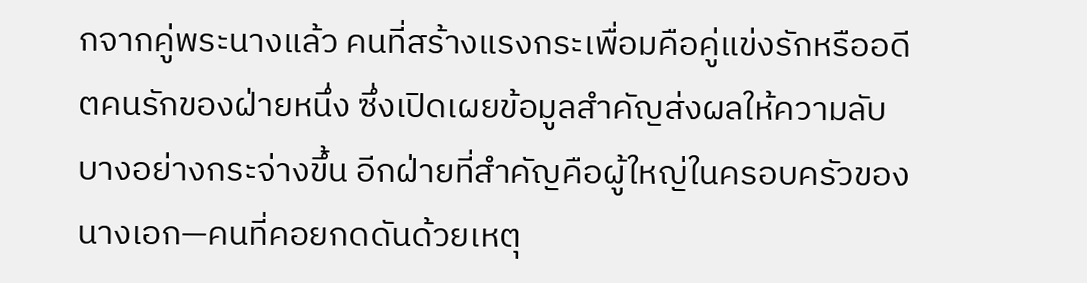กจากคู่พระนางแล้ว คนที่สร้างแรงกระเพื่อมคือคู่แข่งรักหรืออดีตคนรักของฝ่ายหนึ่ง ซึ่งเปิดเผยข้อมูลสำคัญส่งผลให้ความลับบางอย่างกระจ่างขึ้น อีกฝ่ายที่สำคัญคือผู้ใหญ่ในครอบครัวของนางเอก—คนที่คอยกดดันด้วยเหตุ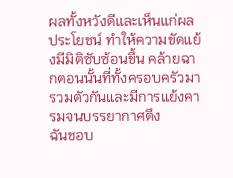ผลทั้งหวังดีและเห็นแก่ผลประโยชน์ ทำให้ความขัดแย้งมีมิติซับซ้อนขึ้น คล้ายฉากตอนนั้นที่ทั้งครอบครัวมารวมตัวกันและมีการแย้งคารมจนบรรยากาศตึง
ฉันชอบ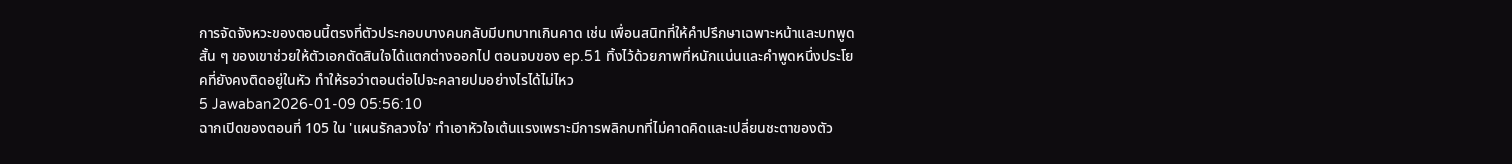การจัดจังหวะของตอนนี้ตรงที่ตัวประกอบบางคนกลับมีบทบาทเกินคาด เช่น เพื่อนสนิทที่ให้คำปรึกษาเฉพาะหน้าและบทพูดสั้น ๆ ของเขาช่วยให้ตัวเอกตัดสินใจได้แตกต่างออกไป ตอนจบของ ep.51 ทิ้งไว้ด้วยภาพที่หนักแน่นและคำพูดหนึ่งประโยคที่ยังคงติดอยู่ในหัว ทำให้รอว่าตอนต่อไปจะคลายปมอย่างไรได้ไม่ไหว
5 Jawaban2026-01-09 05:56:10
ฉากเปิดของตอนที่ 105 ใน 'แผนรักลวงใจ' ทำเอาหัวใจเต้นแรงเพราะมีการพลิกบทที่ไม่คาดคิดและเปลี่ยนชะตาของตัว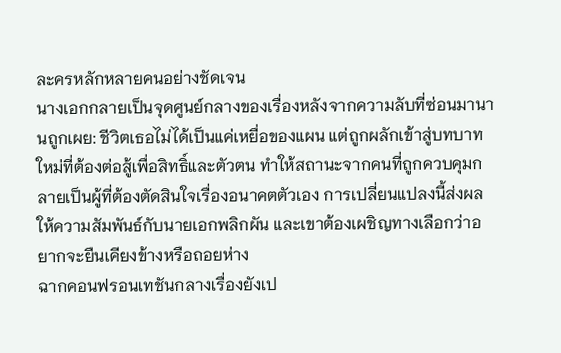ละครหลักหลายคนอย่างชัดเจน
นางเอกกลายเป็นจุดศูนย์กลางของเรื่องหลังจากความลับที่ซ่อนมานานถูกเผย: ชีวิตเธอไม่ได้เป็นแค่เหยื่อของแผน แต่ถูกผลักเข้าสู่บทบาทใหม่ที่ต้องต่อสู้เพื่อสิทธิ์และตัวตน ทำให้สถานะจากคนที่ถูกควบคุมกลายเป็นผู้ที่ต้องตัดสินใจเรื่องอนาคตตัวเอง การเปลี่ยนแปลงนี้ส่งผลให้ความสัมพันธ์กับนายเอกพลิกผัน และเขาต้องเผชิญทางเลือกว่าอยากจะยืนเคียงข้างหรือถอยห่าง
ฉากคอนฟรอนเทชันกลางเรื่องยังเป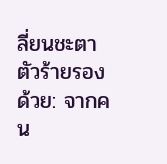ลี่ยนชะตาตัวร้ายรองด้วย: จากคน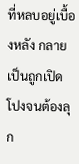ที่หลบอยู่เบื้องหลัง กลายเป็นถูกเปิดโปงจนต้องลุก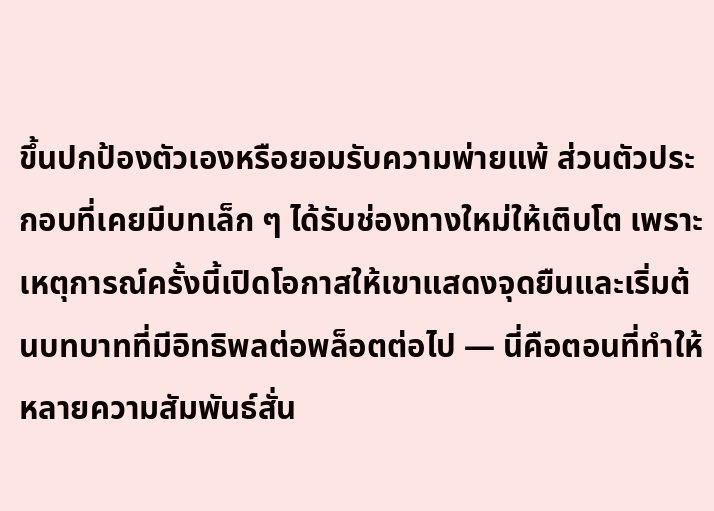ขึ้นปกป้องตัวเองหรือยอมรับความพ่ายแพ้ ส่วนตัวประกอบที่เคยมีบทเล็ก ๆ ได้รับช่องทางใหม่ให้เติบโต เพราะเหตุการณ์ครั้งนี้เปิดโอกาสให้เขาแสดงจุดยืนและเริ่มต้นบทบาทที่มีอิทธิพลต่อพล็อตต่อไป — นี่คือตอนที่ทำให้หลายความสัมพันธ์สั่น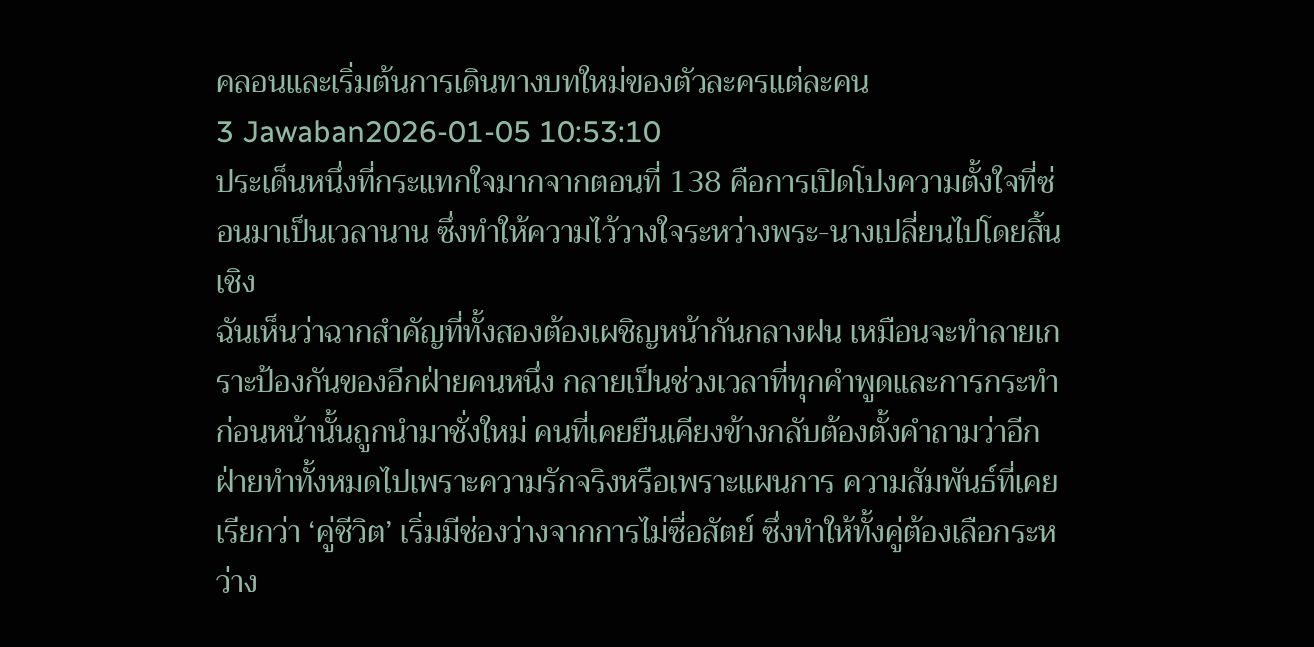คลอนและเริ่มต้นการเดินทางบทใหม่ของตัวละครแต่ละคน
3 Jawaban2026-01-05 10:53:10
ประเด็นหนึ่งที่กระแทกใจมากจากตอนที่ 138 คือการเปิดโปงความตั้งใจที่ซ่อนมาเป็นเวลานาน ซึ่งทำให้ความไว้วางใจระหว่างพระ-นางเปลี่ยนไปโดยสิ้นเชิง
ฉันเห็นว่าฉากสำคัญที่ทั้งสองต้องเผชิญหน้ากันกลางฝน เหมือนจะทำลายเกราะป้องกันของอีกฝ่ายคนหนึ่ง กลายเป็นช่วงเวลาที่ทุกคำพูดและการกระทำก่อนหน้านั้นถูกนำมาชั่งใหม่ คนที่เคยยืนเคียงข้างกลับต้องตั้งคำถามว่าอีกฝ่ายทำทั้งหมดไปเพราะความรักจริงหรือเพราะแผนการ ความสัมพันธ์ที่เคยเรียกว่า ‘คู่ชีวิต’ เริ่มมีช่องว่างจากการไม่ซื่อสัตย์ ซึ่งทำให้ทั้งคู่ต้องเลือกระหว่าง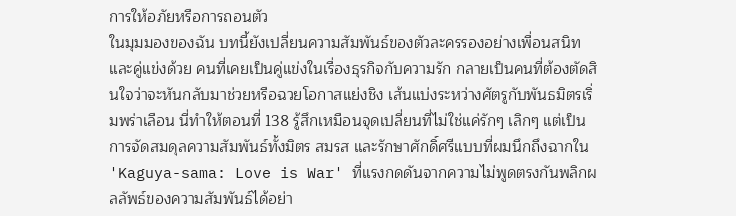การให้อภัยหรือการถอนตัว
ในมุมมองของฉัน บทนี้ยังเปลี่ยนความสัมพันธ์ของตัวละครรองอย่างเพื่อนสนิทและคู่แข่งด้วย คนที่เคยเป็นคู่แข่งในเรื่องธุรกิจกับความรัก กลายเป็นคนที่ต้องตัดสินใจว่าจะหันกลับมาช่วยหรือฉวยโอกาสแย่งชิง เส้นแบ่งระหว่างศัตรูกับพันธมิตรเริ่มพร่าเลือน นี่ทำให้ตอนที่ 138 รู้สึกเหมือนจุดเปลี่ยนที่ไม่ใช่แค่รักๆ เลิกๆ แต่เป็นการจัดสมดุลความสัมพันธ์ทั้งมิตร สมรส และรักษาศักดิ์ศรีแบบที่ผมนึกถึงฉากใน 'Kaguya-sama: Love is War' ที่แรงกดดันจากความไม่พูดตรงกันพลิกผลลัพธ์ของความสัมพันธ์ได้อย่า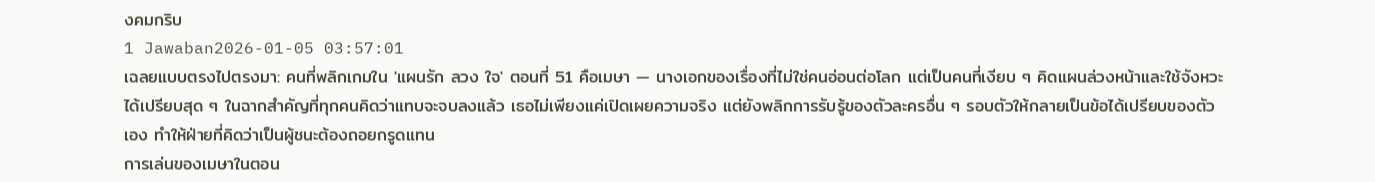งคมกริบ
1 Jawaban2026-01-05 03:57:01
เฉลยแบบตรงไปตรงมา: คนที่พลิกเกมใน 'แผนรัก ลวง ใจ' ตอนที่ 51 คือเมษา — นางเอกของเรื่องที่ไม่ใช่คนอ่อนต่อโลก แต่เป็นคนที่เงียบ ๆ คิดแผนล่วงหน้าและใช้จังหวะได้เปรียบสุด ๆ ในฉากสำคัญที่ทุกคนคิดว่าแทบจะจบลงแล้ว เธอไม่เพียงแค่เปิดเผยความจริง แต่ยังพลิกการรับรู้ของตัวละครอื่น ๆ รอบตัวให้กลายเป็นข้อได้เปรียบของตัวเอง ทำให้ฝ่ายที่คิดว่าเป็นผู้ชนะต้องถอยกรูดแทน
การเล่นของเมษาในตอน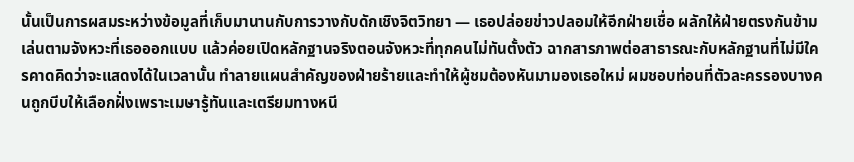นั้นเป็นการผสมระหว่างข้อมูลที่เก็บมานานกับการวางกับดักเชิงจิตวิทยา — เธอปล่อยข่าวปลอมให้อีกฝ่ายเชื่อ ผลักให้ฝ่ายตรงกันข้ามเล่นตามจังหวะที่เธอออกแบบ แล้วค่อยเปิดหลักฐานจริงตอนจังหวะที่ทุกคนไม่ทันตั้งตัว ฉากสารภาพต่อสาธารณะกับหลักฐานที่ไม่มีใครคาดคิดว่าจะแสดงได้ในเวลานั้น ทำลายแผนสำคัญของฝ่ายร้ายและทำให้ผู้ชมต้องหันมามองเธอใหม่ ผมชอบท่อนที่ตัวละครรองบางคนถูกบีบให้เลือกฝั่งเพราะเมษารู้ทันและเตรียมทางหนี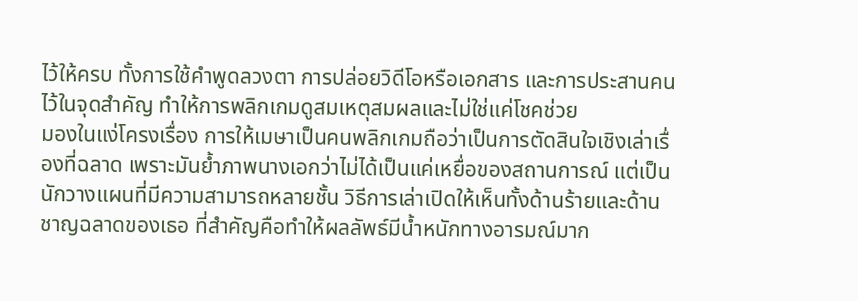ไว้ให้ครบ ทั้งการใช้คำพูดลวงตา การปล่อยวิดีโอหรือเอกสาร และการประสานคนไว้ในจุดสำคัญ ทำให้การพลิกเกมดูสมเหตุสมผลและไม่ใช่แค่โชคช่วย
มองในแง่โครงเรื่อง การให้เมษาเป็นคนพลิกเกมถือว่าเป็นการตัดสินใจเชิงเล่าเรื่องที่ฉลาด เพราะมันย้ำภาพนางเอกว่าไม่ได้เป็นแค่เหยื่อของสถานการณ์ แต่เป็นนักวางแผนที่มีความสามารถหลายชั้น วิธีการเล่าเปิดให้เห็นทั้งด้านร้ายและด้านชาญฉลาดของเธอ ที่สำคัญคือทำให้ผลลัพธ์มีน้ำหนักทางอารมณ์มาก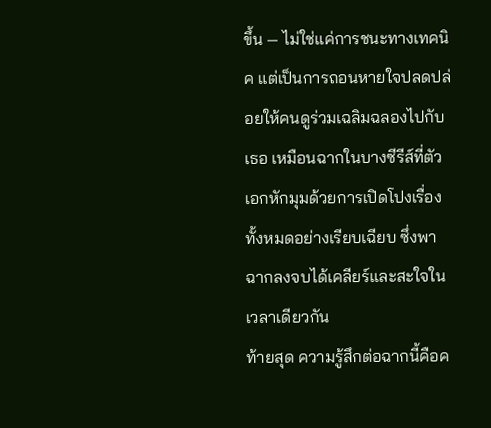ขึ้น — ไม่ใช่แค่การชนะทางเทคนิค แต่เป็นการถอนหายใจปลดปล่อยให้คนดูร่วมเฉลิมฉลองไปกับเธอ เหมือนฉากในบางซีรีส์ที่ตัวเอกหักมุมด้วยการเปิดโปงเรื่องทั้งหมดอย่างเรียบเฉียบ ซึ่งพาฉากลงจบได้เคลียร์และสะใจในเวลาเดียวกัน
ท้ายสุด ความรู้สึกต่อฉากนี้คือค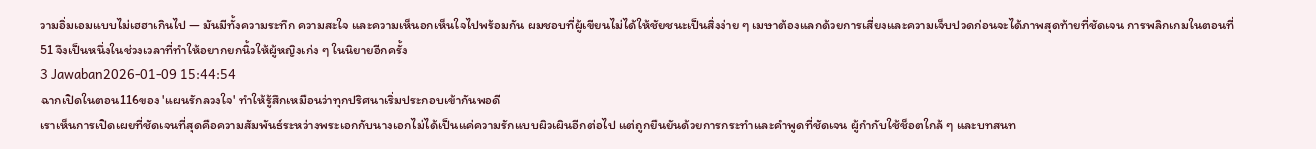วามอิ่มเอมแบบไม่เฮฮาเกินไป — มันมีทั้งความระทึก ความสะใจ และความเห็นอกเห็นใจไปพร้อมกัน ผมชอบที่ผู้เขียนไม่ได้ให้ชัยชนะเป็นสิ่งง่าย ๆ เมษาต้องแลกด้วยการเสี่ยงและความเจ็บปวดก่อนจะได้ภาพสุดท้ายที่ชัดเจน การพลิกเกมในตอนที่ 51 จึงเป็นหนึ่งในช่วงเวลาที่ทำให้อยากยกนิ้วให้ผู้หญิงเก่ง ๆ ในนิยายอีกครั้ง
3 Jawaban2026-01-09 15:44:54
ฉากเปิดในตอน116ของ 'แผนรักลวงใจ' ทำให้รู้สึกเหมือนว่าทุกปริศนาเริ่มประกอบเข้ากันพอดี
เราเห็นการเปิดเผยที่ชัดเจนที่สุดคือความสัมพันธ์ระหว่างพระเอกกับนางเอกไม่ได้เป็นแค่ความรักแบบผิวเผินอีกต่อไป แต่ถูกยืนยันด้วยการกระทำและคำพูดที่ชัดเจน ผู้กำกับใช้ช็อตใกล้ ๆ และบทสนท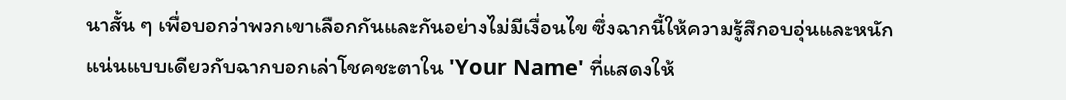นาสั้น ๆ เพื่อบอกว่าพวกเขาเลือกกันและกันอย่างไม่มีเงื่อนไข ซึ่งฉากนี้ให้ความรู้สึกอบอุ่นและหนักแน่นแบบเดียวกับฉากบอกเล่าโชคชะตาใน 'Your Name' ที่แสดงให้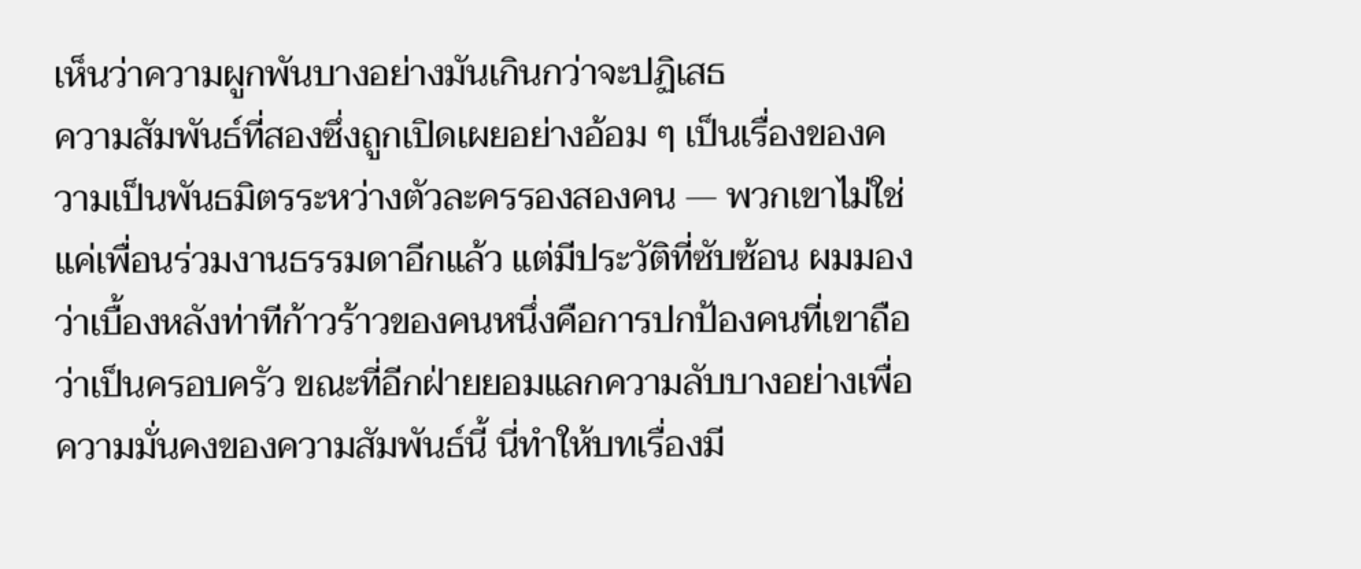เห็นว่าความผูกพันบางอย่างมันเกินกว่าจะปฏิเสธ
ความสัมพันธ์ที่สองซึ่งถูกเปิดเผยอย่างอ้อม ๆ เป็นเรื่องของความเป็นพันธมิตรระหว่างตัวละครรองสองคน — พวกเขาไม่ใช่แค่เพื่อนร่วมงานธรรมดาอีกแล้ว แต่มีประวัติที่ซับซ้อน ผมมองว่าเบื้องหลังท่าทีก้าวร้าวของคนหนึ่งคือการปกป้องคนที่เขาถือว่าเป็นครอบครัว ขณะที่อีกฝ่ายยอมแลกความลับบางอย่างเพื่อความมั่นคงของความสัมพันธ์นี้ นี่ทำให้บทเรื่องมี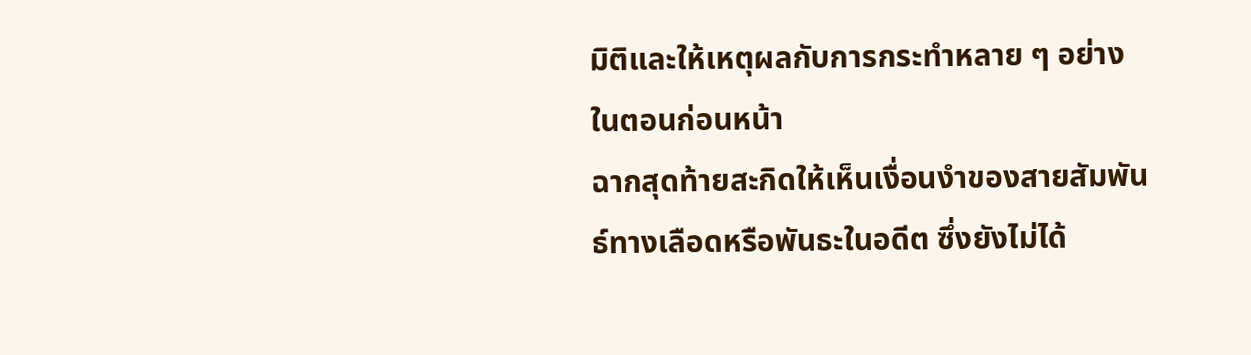มิติและให้เหตุผลกับการกระทำหลาย ๆ อย่างในตอนก่อนหน้า
ฉากสุดท้ายสะกิดให้เห็นเงื่อนงำของสายสัมพันธ์ทางเลือดหรือพันธะในอดีต ซึ่งยังไม่ได้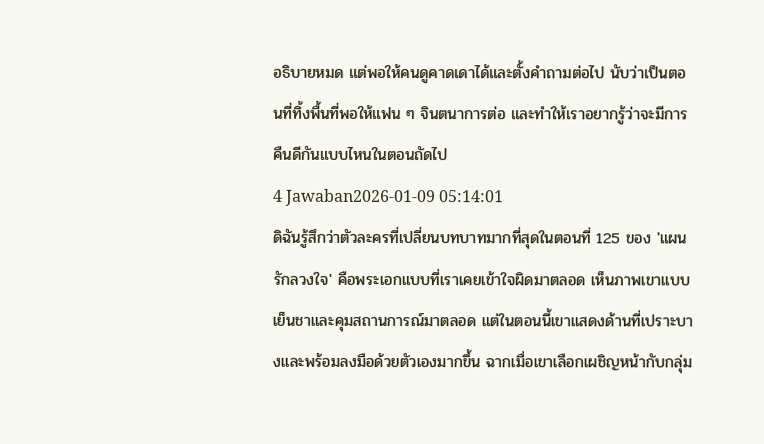อธิบายหมด แต่พอให้คนดูคาดเดาได้และตั้งคำถามต่อไป นับว่าเป็นตอนที่ทิ้งพื้นที่พอให้แฟน ๆ จินตนาการต่อ และทำให้เราอยากรู้ว่าจะมีการคืนดีกันแบบไหนในตอนถัดไป
4 Jawaban2026-01-09 05:14:01
ดิฉันรู้สึกว่าตัวละครที่เปลี่ยนบทบาทมากที่สุดในตอนที่ 125 ของ 'แผนรักลวงใจ' คือพระเอกแบบที่เราเคยเข้าใจผิดมาตลอด เห็นภาพเขาแบบเย็นชาและคุมสถานการณ์มาตลอด แต่ในตอนนี้เขาแสดงด้านที่เปราะบางและพร้อมลงมือด้วยตัวเองมากขึ้น ฉากเมื่อเขาเลือกเผชิญหน้ากับกลุ่ม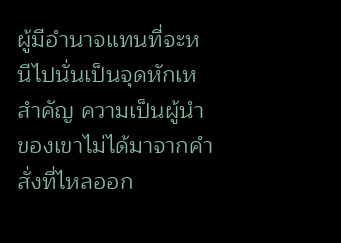ผู้มีอำนาจแทนที่จะหนีไปนั่นเป็นจุดหักเหสำคัญ ความเป็นผู้นำของเขาไม่ได้มาจากคำสั่งที่ไหลออก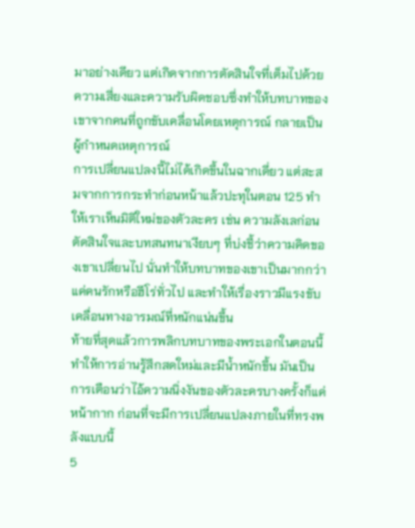มาอย่างเดียว แต่เกิดจากการตัดสินใจที่เต็มไปด้วยความเสี่ยงและความรับผิดชอบซึ่งทำให้บทบาทของเขาจากคนที่ถูกขับเคลื่อนโดยเหตุการณ์ กลายเป็นผู้กำหนดเหตุการณ์
การเปลี่ยนแปลงนี้ไม่ได้เกิดขึ้นในฉากเดี่ยว แต่สะสมจากการกระทำก่อนหน้าแล้วปะทุในตอน 125 ทำให้เราเห็นมิติใหม่ของตัวละคร เช่น ความลังเลก่อนตัดสินใจและบทสนทนาเงียบๆ ที่บ่งชี้ว่าความคิดของเขาเปลี่ยนไป นั่นทำให้บทบาทของเขาเป็นมากกว่าแค่คนรักหรือฮีโร่ทั่วไป และทำให้เรื่องราวมีแรงขับเคลื่อนทางอารมณ์ที่หนักแน่นขึ้น
ท้ายที่สุดแล้วการพลิกบทบาทของพระเอกในตอนนี้ทำให้การอ่านรู้สึกสดใหม่และมีน้ำหนักขึ้น มันเป็นการเตือนว่าไอ้ความนิ่งงันของตัวละครบางครั้งก็แค่หน้ากาก ก่อนที่จะมีการเปลี่ยนแปลงภายในที่ทรงพลังแบบนี้
5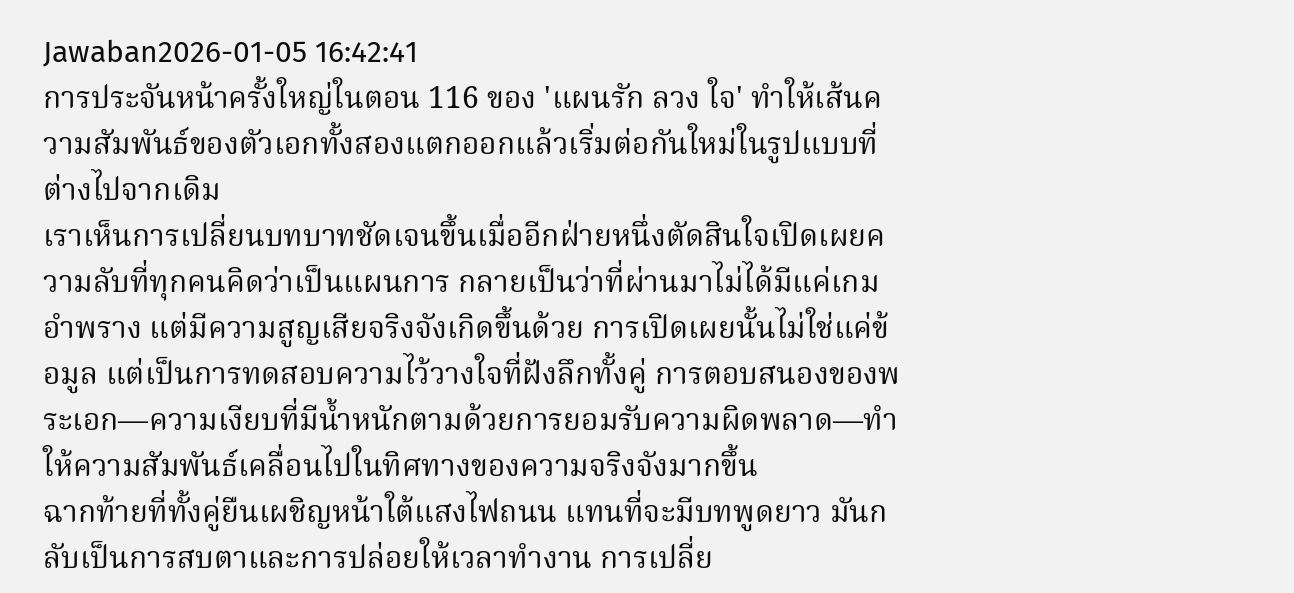Jawaban2026-01-05 16:42:41
การประจันหน้าครั้งใหญ่ในตอน 116 ของ 'แผนรัก ลวง ใจ' ทำให้เส้นความสัมพันธ์ของตัวเอกทั้งสองแตกออกแล้วเริ่มต่อกันใหม่ในรูปแบบที่ต่างไปจากเดิม
เราเห็นการเปลี่ยนบทบาทชัดเจนขึ้นเมื่ออีกฝ่ายหนึ่งตัดสินใจเปิดเผยความลับที่ทุกคนคิดว่าเป็นแผนการ กลายเป็นว่าที่ผ่านมาไม่ได้มีแค่เกมอำพราง แต่มีความสูญเสียจริงจังเกิดขึ้นด้วย การเปิดเผยนั้นไม่ใช่แค่ข้อมูล แต่เป็นการทดสอบความไว้วางใจที่ฝังลึกทั้งคู่ การตอบสนองของพระเอก—ความเงียบที่มีน้ำหนักตามด้วยการยอมรับความผิดพลาด—ทำให้ความสัมพันธ์เคลื่อนไปในทิศทางของความจริงจังมากขึ้น
ฉากท้ายที่ทั้งคู่ยืนเผชิญหน้าใต้แสงไฟถนน แทนที่จะมีบทพูดยาว มันกลับเป็นการสบตาและการปล่อยให้เวลาทำงาน การเปลี่ย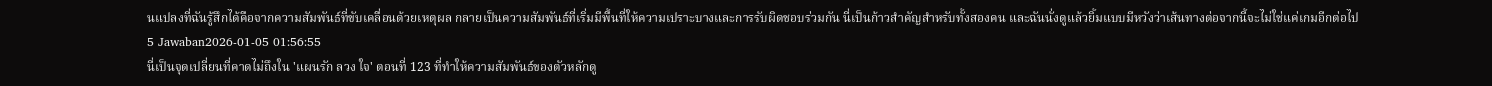นแปลงที่ฉันรู้สึกได้คือจากความสัมพันธ์ที่ขับเคลื่อนด้วยเหตุผล กลายเป็นความสัมพันธ์ที่เริ่มมีพื้นที่ให้ความเปราะบางและการรับผิดชอบร่วมกัน นี่เป็นก้าวสำคัญสำหรับทั้งสองคน และฉันนั่งดูแล้วยิ้มแบบมีหวังว่าเส้นทางต่อจากนี้จะไม่ใช่แค่เกมอีกต่อไป
5 Jawaban2026-01-05 01:56:55
นี่เป็นจุดเปลี่ยนที่คาดไม่ถึงใน 'แผนรัก ลวง ใจ' ตอนที่ 123 ที่ทำให้ความสัมพันธ์ของตัวหลักดู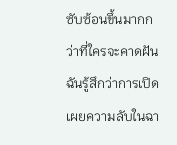ซับซ้อนขึ้นมากกว่าที่ใครจะคาดฝัน
ฉันรู้สึกว่าการเปิดเผยความลับในฉา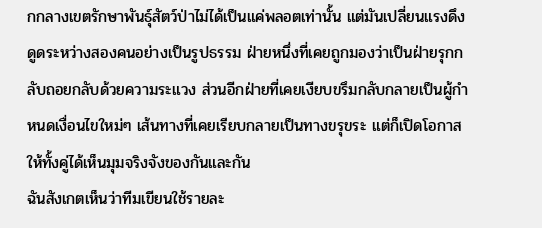กกลางเขตรักษาพันธุ์สัตว์ป่าไม่ได้เป็นแค่พลอตเท่านั้น แต่มันเปลี่ยนแรงดึงดูดระหว่างสองคนอย่างเป็นรูปธรรม ฝ่ายหนึ่งที่เคยถูกมองว่าเป็นฝ่ายรุกกลับถอยกลับด้วยความระแวง ส่วนอีกฝ่ายที่เคยเงียบขรึมกลับกลายเป็นผู้กำหนดเงื่อนไขใหม่ๆ เส้นทางที่เคยเรียบกลายเป็นทางขรุขระ แต่ก็เปิดโอกาสให้ทั้งคู่ได้เห็นมุมจริงจังของกันและกัน
ฉันสังเกตเห็นว่าทีมเขียนใช้รายละ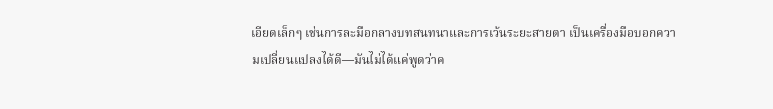เอียดเล็กๆ เช่นการละมือกลางบทสนทนาและการเว้นระยะสายตา เป็นเครื่องมือบอกความเปลี่ยนแปลงได้ดี—มันไม่ได้แค่พูดว่าค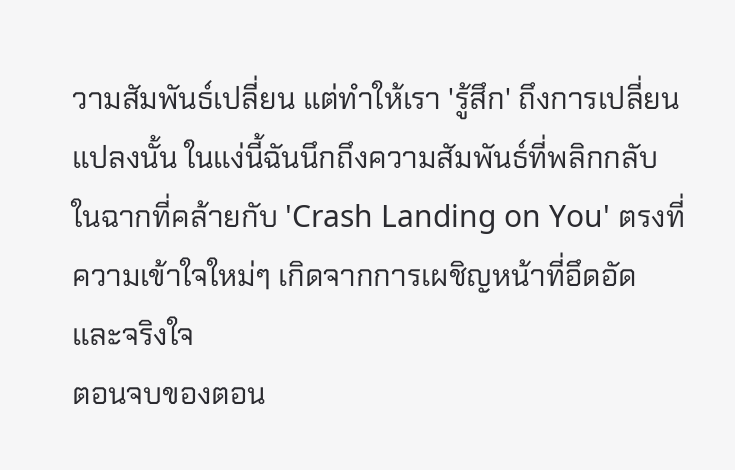วามสัมพันธ์เปลี่ยน แต่ทำให้เรา 'รู้สึก' ถึงการเปลี่ยนแปลงนั้น ในแง่นี้ฉันนึกถึงความสัมพันธ์ที่พลิกกลับในฉากที่คล้ายกับ 'Crash Landing on You' ตรงที่ความเข้าใจใหม่ๆ เกิดจากการเผชิญหน้าที่อึดอัดและจริงใจ
ตอนจบของตอน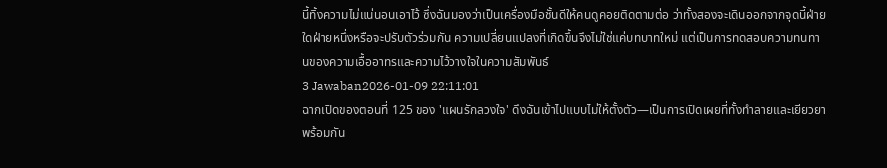นี้ทิ้งความไม่แน่นอนเอาไว้ ซึ่งฉันมองว่าเป็นเครื่องมือชั้นดีให้คนดูคอยติดตามต่อ ว่าทั้งสองจะเดินออกจากจุดนี้ฝ่ายใดฝ่ายหนึ่งหรือจะปรับตัวร่วมกัน ความเปลี่ยนแปลงที่เกิดขึ้นจึงไม่ใช่แค่บทบาทใหม่ แต่เป็นการทดสอบความทนทานของความเอื้ออาทรและความไว้วางใจในความสัมพันธ์
3 Jawaban2026-01-09 22:11:01
ฉากเปิดของตอนที่ 125 ของ 'แผนรักลวงใจ' ดึงฉันเข้าไปแบบไม่ให้ตั้งตัว—เป็นการเปิดเผยที่ทั้งทำลายและเยียวยาพร้อมกัน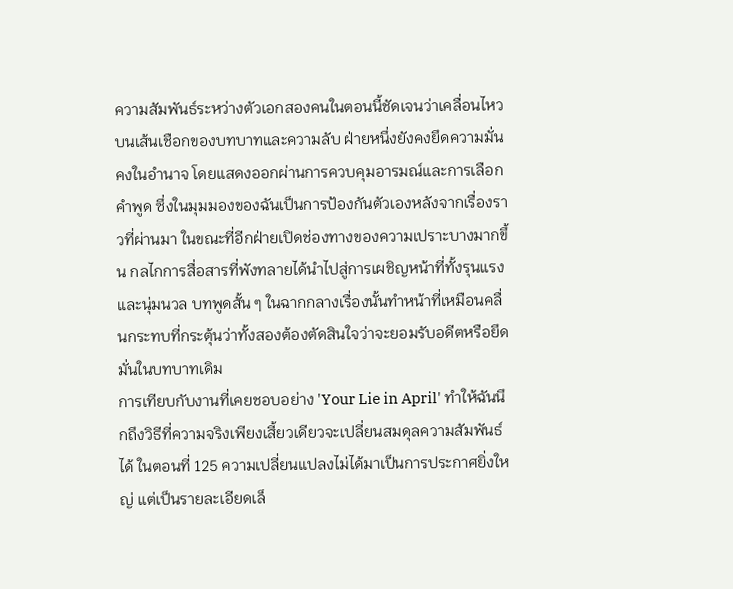ความสัมพันธ์ระหว่างตัวเอกสองคนในตอนนี้ชัดเจนว่าเคลื่อนไหวบนเส้นเชือกของบทบาทและความลับ ฝ่ายหนึ่งยังคงยึดความมั่นคงในอำนาจ โดยแสดงออกผ่านการควบคุมอารมณ์และการเลือกคำพูด ซึ่งในมุมมองของฉันเป็นการป้องกันตัวเองหลังจากเรื่องราวที่ผ่านมา ในขณะที่อีกฝ่ายเปิดช่องทางของความเปราะบางมากขึ้น กลไกการสื่อสารที่พังทลายได้นำไปสู่การเผชิญหน้าที่ทั้งรุนแรงและนุ่มนวล บทพูดสั้น ๆ ในฉากกลางเรื่องนั้นทำหน้าที่เหมือนคลื่นกระทบที่กระตุ้นว่าทั้งสองต้องตัดสินใจว่าจะยอมรับอดีตหรือยึดมั่นในบทบาทเดิม
การเทียบกับงานที่เคยชอบอย่าง 'Your Lie in April' ทำให้ฉันนึกถึงวิธีที่ความจริงเพียงเสี้ยวเดียวจะเปลี่ยนสมดุลความสัมพันธ์ได้ ในตอนที่ 125 ความเปลี่ยนแปลงไม่ได้มาเป็นการประกาศยิ่งใหญ่ แต่เป็นรายละเอียดเล็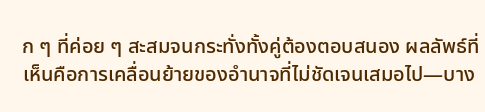ก ๆ ที่ค่อย ๆ สะสมจนกระทั่งทั้งคู่ต้องตอบสนอง ผลลัพธ์ที่เห็นคือการเคลื่อนย้ายของอำนาจที่ไม่ชัดเจนเสมอไป—บาง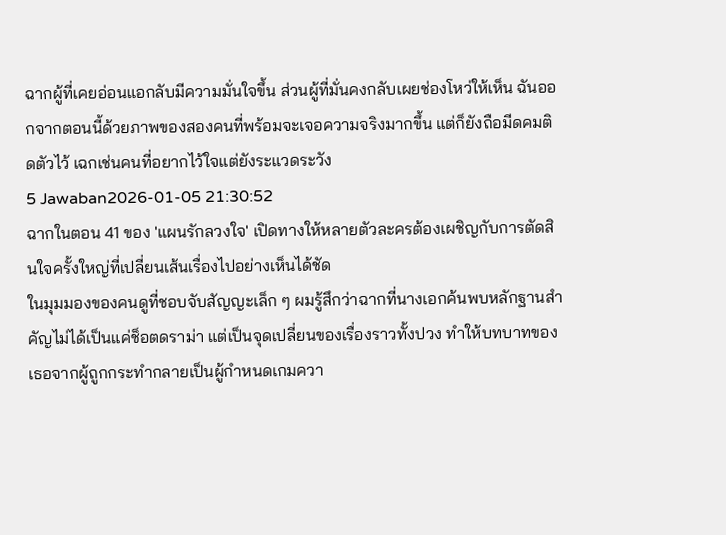ฉากผู้ที่เคยอ่อนแอกลับมีความมั่นใจขึ้น ส่วนผู้ที่มั่นคงกลับเผยช่องโหว่ให้เห็น ฉันออกจากตอนนี้ด้วยภาพของสองคนที่พร้อมจะเจอความจริงมากขึ้น แต่ก็ยังถือมีดคมติดตัวไว้ เฉกเช่นคนที่อยากไว้ใจแต่ยังระแวดระวัง
5 Jawaban2026-01-05 21:30:52
ฉากในตอน 41 ของ 'แผนรักลวงใจ' เปิดทางให้หลายตัวละครต้องเผชิญกับการตัดสินใจครั้งใหญ่ที่เปลี่ยนเส้นเรื่องไปอย่างเห็นได้ชัด
ในมุมมองของคนดูที่ชอบจับสัญญะเล็ก ๆ ผมรู้สึกว่าฉากที่นางเอกค้นพบหลักฐานสำคัญไม่ได้เป็นแค่ช็อตดราม่า แต่เป็นจุดเปลี่ยนของเรื่องราวทั้งปวง ทำให้บทบาทของเธอจากผู้ถูกกระทำกลายเป็นผู้กำหนดเกมควา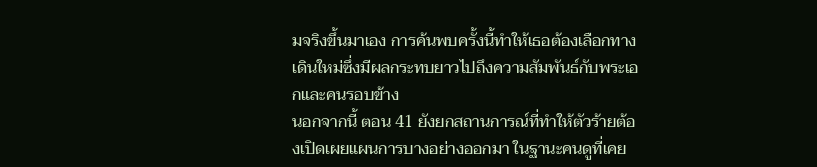มจริงขึ้นมาเอง การค้นพบครั้งนี้ทำให้เธอต้องเลือกทางเดินใหม่ซึ่งมีผลกระทบยาวไปถึงความสัมพันธ์กับพระเอกและคนรอบข้าง
นอกจากนี้ ตอน 41 ยังยกสถานการณ์ที่ทำให้ตัวร้ายต้องเปิดเผยแผนการบางอย่างออกมา ในฐานะคนดูที่เคย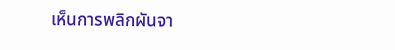เห็นการพลิกผันจา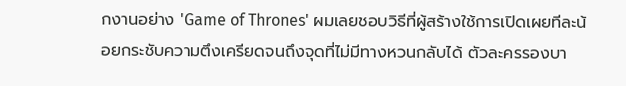กงานอย่าง 'Game of Thrones' ผมเลยชอบวิธีที่ผู้สร้างใช้การเปิดเผยทีละน้อยกระชับความตึงเครียดจนถึงจุดที่ไม่มีทางหวนกลับได้ ตัวละครรองบา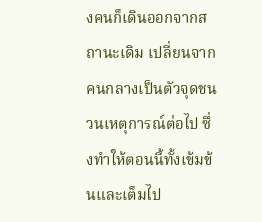งคนก็เดินออกจากสถานะเดิม เปลี่ยนจากคนกลางเป็นตัวจุดชนวนเหตุการณ์ต่อไป ซึ่งทำให้ตอนนี้ทั้งเข้มข้นและเต็มไป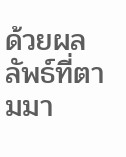ด้วยผลลัพธ์ที่ตามมา